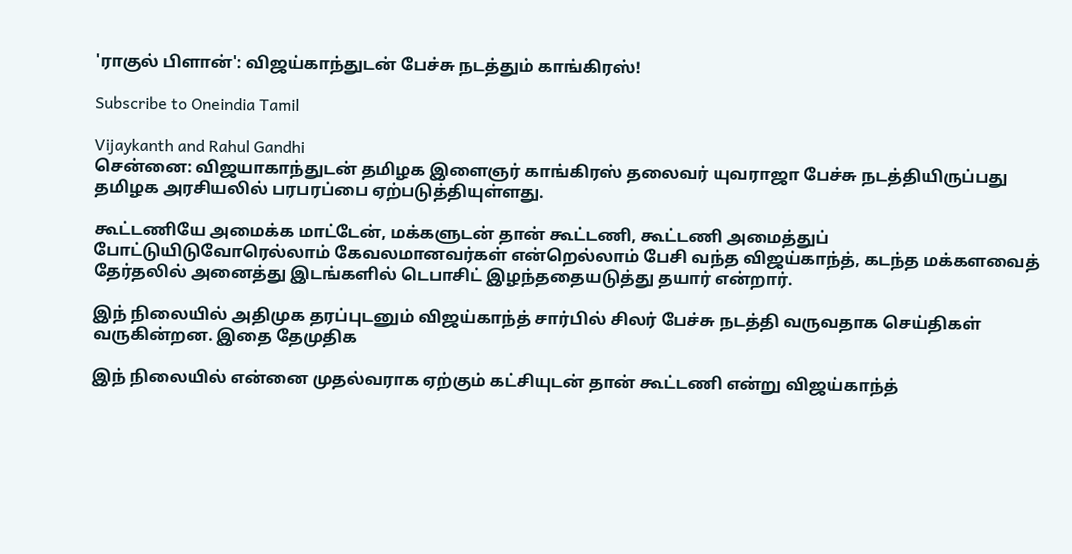'ராகுல் பிளான்': விஜய்காந்துடன் பேச்சு நடத்தும் காங்கிரஸ்!

Subscribe to Oneindia Tamil

Vijaykanth and Rahul Gandhi
சென்னை: விஜயாகாந்துடன் தமிழக இளைஞர் காங்கிரஸ் தலைவர் யுவராஜா பேச்சு நடத்தியிருப்பது தமிழக அரசியலில் பரபரப்பை ஏற்படுத்தியுள்ளது.

கூட்டணியே அமைக்க மாட்டேன், மக்களுடன் தான் கூட்டணி, கூட்டணி அமைத்துப் போட்டுயிடுவோரெல்லாம் கேவலமானவர்கள் என்றெல்லாம் பேசி வந்த விஜய்காந்த், கடந்த மக்களவைத் தேர்தலில் அனைத்து இடங்களில் டெபாசிட் இழந்ததையடுத்து தயார் என்றார்.

இந் நிலையில் அதிமுக தரப்புடனும் விஜய்காந்த் சார்பில் சிலர் பேச்சு நடத்தி வருவதாக செய்திகள் வருகின்றன. இதை தேமுதிக

இந் நிலையில் என்னை முதல்வராக ஏற்கும் கட்சியுடன் தான் கூட்டணி என்று விஜய்காந்த்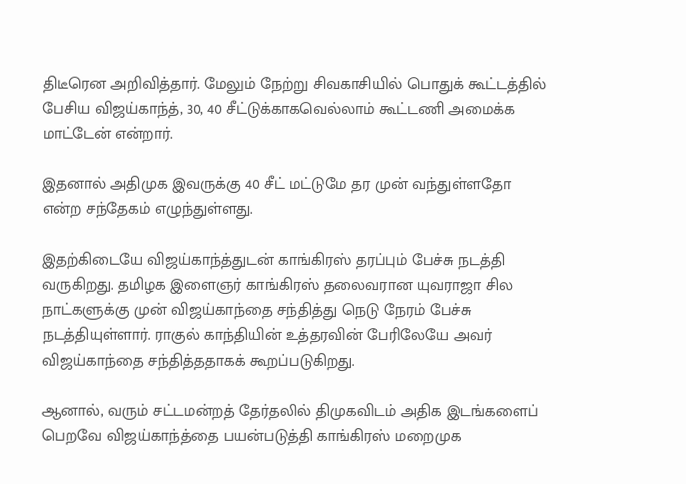திடீரென அறிவித்தார். மேலும் நேற்று சிவகாசியில் பொதுக் கூட்டத்தில் பேசிய விஜய்காந்த், 30, 40 சீட்டுக்காகவெல்லாம் கூட்டணி அமைக்க மாட்டேன் என்றார்.

இதனால் அதிமுக இவருக்கு 40 சீட் மட்டுமே தர முன் வந்துள்ளதோ என்ற சந்தேகம் எழுந்துள்ளது.

இதற்கிடையே விஜய்காந்த்துடன் காங்கிரஸ் தரப்பும் பேச்சு நடத்தி வருகிறது. தமிழக இளைஞர் காங்கிரஸ் தலைவரான யுவராஜா சில நாட்களுக்கு முன் விஜய்காந்தை சந்தித்து நெடு நேரம் பேச்சு நடத்தியுள்ளார். ராகுல் காந்தியின் உத்தரவின் பேரிலேயே அவர் விஜய்காந்தை சந்தித்ததாகக் கூறப்படுகிறது.

ஆனால், வரும் சட்டமன்றத் தேர்தலில் திமுகவிடம் அதிக இடங்களைப் பெறவே விஜய்காந்த்தை பயன்படுத்தி காங்கிரஸ் மறைமுக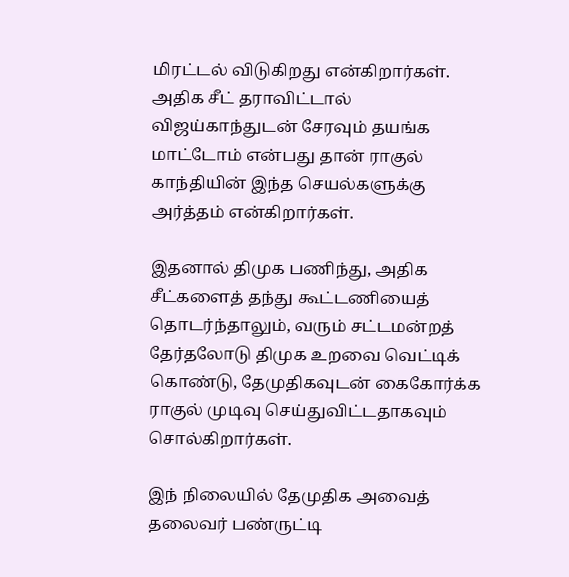மிரட்டல் விடுகிறது என்கிறார்கள். அதிக சீட் தராவிட்டால் விஜய்காந்துடன் சேரவும் தயங்க மாட்டோம் என்பது தான் ராகுல் காந்தியின் இந்த செயல்களுக்கு அர்த்தம் என்கிறார்கள்.

இதனால் திமுக பணிந்து, அதிக சீட்களைத் தந்து கூட்டணியைத் தொடர்ந்தாலும், வரும் சட்டமன்றத் தேர்தலோடு திமுக உறவை வெட்டிக் கொண்டு, தேமுதிகவுடன் கைகோர்க்க ராகுல் முடிவு செய்துவிட்டதாகவும் சொல்கிறார்கள்.

இந் நிலையில் தேமுதிக அவைத் தலைவர் பண்ருட்டி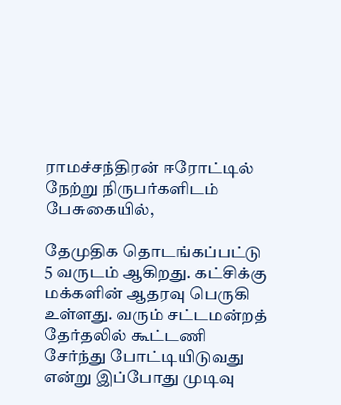ராமச்சந்திரன் ஈரோட்டில் நேற்று நிருபர்களிடம் பேசுகையில்,

தேமுதிக தொடங்கப்பட்டு 5 வருடம் ஆகிறது. கட்சிக்கு மக்களின் ஆதரவு பெருகி உள்ளது. வரும் சட்டமன்றத் தேர்தலில் கூட்டணி சேர்ந்து போட்டியிடுவது என்று இப்போது முடிவு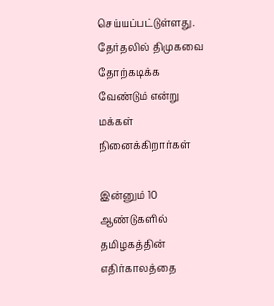செய்யப்பட்டுள்ளது. தேர்தலில் திமுகவை தோற்கடிக்க வேண்டும் என்று மக்கள் நினைக்கிறார்கள்

இன்னும் 10 ஆண்டுகளில் தமிழகத்தின் எதிர்காலத்தை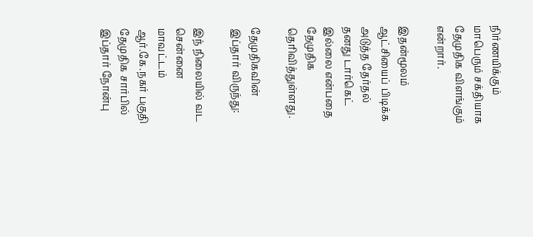நிர்ணயிக்கும் மாபெரும் சக்தியாக தேமுதிக விளங்கும் என்றார்.

இதன்மூலம் ஆட்சியைப் பிடிக்க அடுத்த தேர்தல் தனது டார்கெட் இல்லை என்பதை தேமுதிக தெரிவித்துள்ளது.

தேமுதிகவின் இப்தார் விருந்து:

இந் நிலையில் வட சென்னை மாவட்டம் ஆர்.கே.நகர் பகுதி தேமுதிக சார்பில் இப்தார் நோன்பு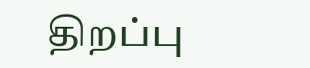திறப்பு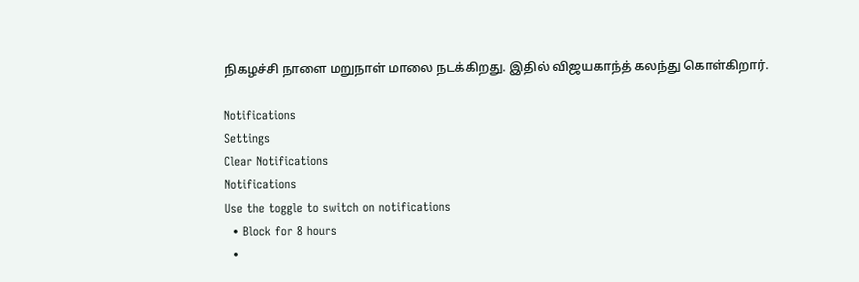நிகழச்சி நாளை மறுநாள் மாலை நடக்கிறது. இதில் விஜயகாந்த் கலந்து கொள்கிறார்.

Notifications
Settings
Clear Notifications
Notifications
Use the toggle to switch on notifications
  • Block for 8 hours
  •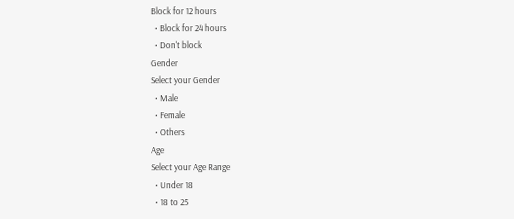Block for 12 hours
  • Block for 24 hours
  • Don't block
Gender
Select your Gender
  • Male
  • Female
  • Others
Age
Select your Age Range
  • Under 18
  • 18 to 25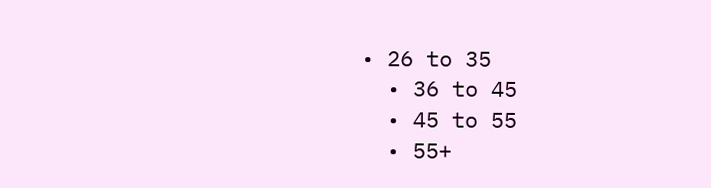• 26 to 35
  • 36 to 45
  • 45 to 55
  • 55+